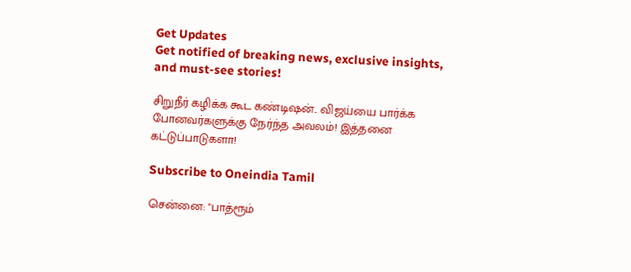Get Updates
Get notified of breaking news, exclusive insights, and must-see stories!

சிறுநீர் கழிக்க கூட கண்டிஷன்.. விஜய்யை பார்க்க போனவர்களுக்கு நேர்ந்த அவலம்! இத்தனை கட்டுப்பாடுகளா!

Subscribe to Oneindia Tamil

சென்னை: "பாத்ரூம்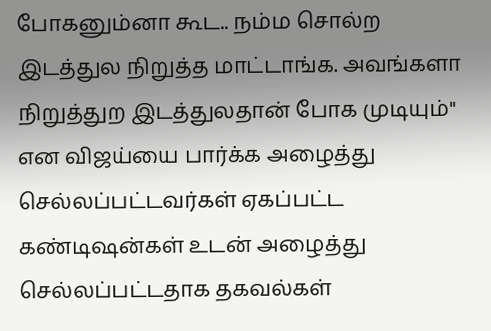போகனும்னா கூட.. நம்ம சொல்ற இடத்துல நிறுத்த மாட்டாங்க. அவங்களா நிறுத்துற இடத்துலதான் போக முடியும்" என விஜய்யை பார்க்க அழைத்து செல்லப்பட்டவர்கள் ஏகப்பட்ட கண்டிஷன்கள் உடன் அழைத்து செல்லப்பட்டதாக தகவல்கள்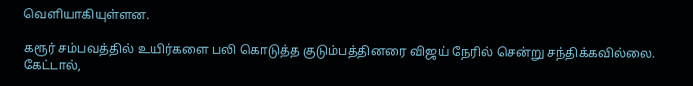வெளியாகியுள்ளன.

கரூர் சம்பவத்தில் உயிர்களை பலி கொடுத்த குடும்பத்தினரை விஜய் நேரில் சென்று சந்திக்கவில்லை. கேட்டால்,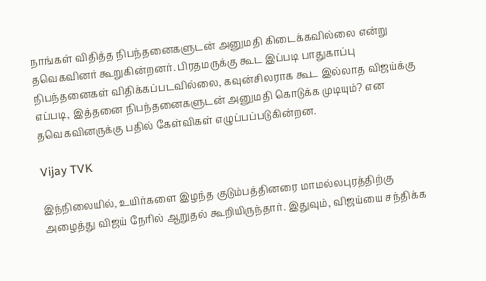நாங்கள் விதித்த நிபந்தனைகளுடன் அனுமதி கிடைக்கவில்லை என்று தவெகவினர் கூறுகின்றனர். பிரதமருக்கு கூட இப்படி பாதுகாப்பு நிபந்தனைகள் விதிக்கப்படவில்லை, கவுன்சிலராக கூட இல்லாத விஜய்க்கு எப்படி, இத்தனை நிபந்தனைகளுடன் அனுமதி கொடுக்க முடியும்? என தவெகவினருக்கு பதில் கேள்விகள் எழுப்பப்படுகின்றன.

Vijay TVK

இந்நிலையில், உயிர்களை இழந்த குடும்பத்தினரை மாமல்லபுரத்திற்கு அழைத்து விஜய் நேரில் ஆறுதல் கூறியிருந்தார். இதுவும், விஜய்யை சந்திக்க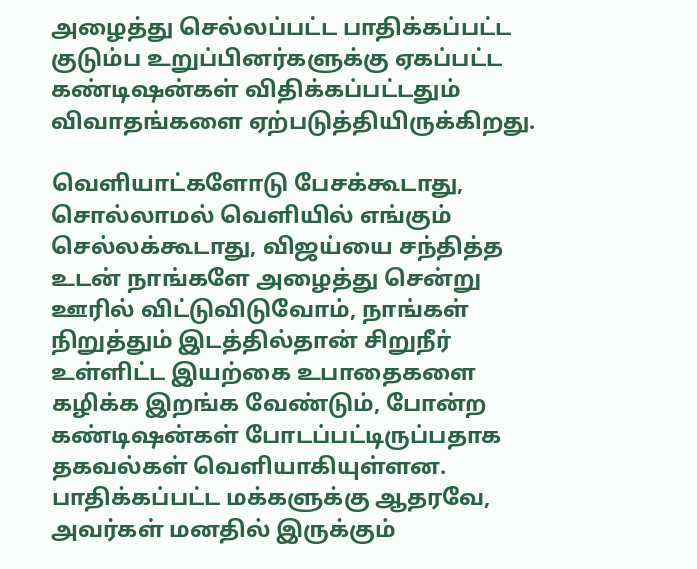அழைத்து செல்லப்பட்ட பாதிக்கப்பட்ட குடும்ப உறுப்பினர்களுக்கு ஏகப்பட்ட கண்டிஷன்கள் விதிக்கப்பட்டதும் விவாதங்களை ஏற்படுத்தியிருக்கிறது.

வெளியாட்களோடு பேசக்கூடாது, சொல்லாமல் வெளியில் எங்கும் செல்லக்கூடாது, விஜய்யை சந்தித்த உடன் நாங்களே அழைத்து சென்று ஊரில் விட்டுவிடுவோம், நாங்கள் நிறுத்தும் இடத்தில்தான் சிறுநீர் உள்ளிட்ட இயற்கை உபாதைகளை கழிக்க இறங்க வேண்டும், போன்ற கண்டிஷன்கள் போடப்பட்டிருப்பதாக தகவல்கள் வெளியாகியுள்ளன. பாதிக்கப்பட்ட மக்களுக்கு ஆதரவே, அவர்கள் மனதில் இருக்கும்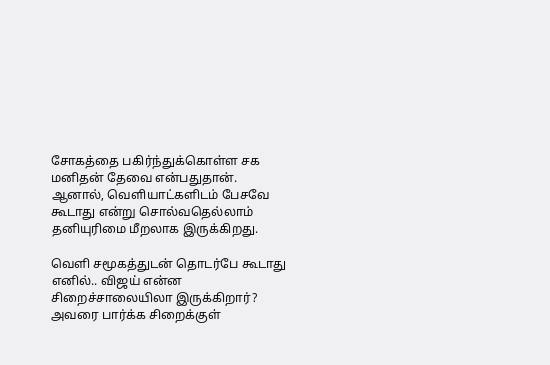சோகத்தை பகிர்ந்துக்கொள்ள சக மனிதன் தேவை என்பதுதான். ஆனால், வெளியாட்களிடம் பேசவே கூடாது என்று சொல்வதெல்லாம் தனியுரிமை மீறலாக இருக்கிறது.

வெளி சமூகத்துடன் தொடர்பே கூடாது எனில்.. விஜய் என்ன சிறைச்சாலையிலா இருக்கிறார்? அவரை பார்க்க சிறைக்குள்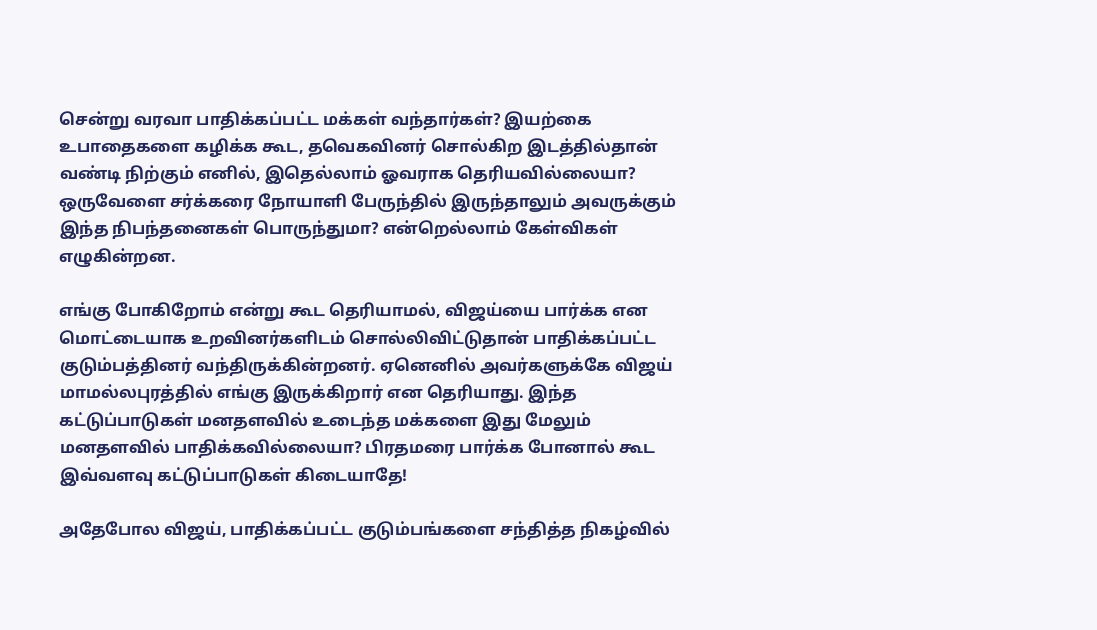சென்று வரவா பாதிக்கப்பட்ட மக்கள் வந்தார்கள்? இயற்கை உபாதைகளை கழிக்க கூட, தவெகவினர் சொல்கிற இடத்தில்தான் வண்டி நிற்கும் எனில், இதெல்லாம் ஓவராக தெரியவில்லையா? ஒருவேளை சர்க்கரை நோயாளி பேருந்தில் இருந்தாலும் அவருக்கும் இந்த நிபந்தனைகள் பொருந்துமா? என்றெல்லாம் கேள்விகள் எழுகின்றன.

எங்கு போகிறோம் என்று கூட தெரியாமல், விஜய்யை பார்க்க என மொட்டையாக உறவினர்களிடம் சொல்லிவிட்டுதான் பாதிக்கப்பட்ட குடும்பத்தினர் வந்திருக்கின்றனர். ஏனெனில் அவர்களுக்கே விஜய் மாமல்லபுரத்தில் எங்கு இருக்கிறார் என தெரியாது. இந்த கட்டுப்பாடுகள் மனதளவில் உடைந்த மக்களை இது மேலும் மனதளவில் பாதிக்கவில்லையா? பிரதமரை பார்க்க போனால் கூட இவ்வளவு கட்டுப்பாடுகள் கிடையாதே!

அதேபோல விஜய், பாதிக்கப்பட்ட குடும்பங்களை சந்தித்த நிகழ்வில்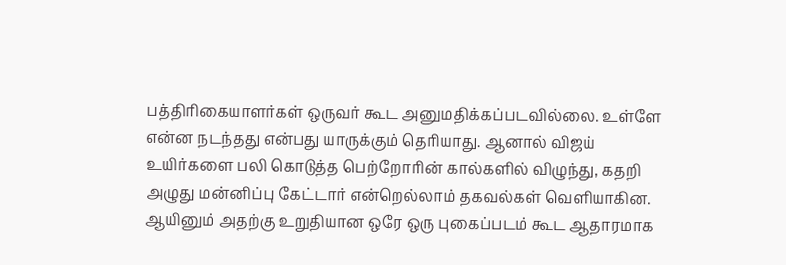பத்திரிகையாளர்கள் ஒருவர் கூட அனுமதிக்கப்படவில்லை. உள்ளே என்ன நடந்தது என்பது யாருக்கும் தெரியாது. ஆனால் விஜய் உயிர்களை பலி கொடுத்த பெற்றோரின் கால்களில் விழுந்து, கதறி அழுது மன்னிப்பு கேட்டார் என்றெல்லாம் தகவல்கள் வெளியாகின. ஆயினும் அதற்கு உறுதியான ஒரே ஒரு புகைப்படம் கூட ஆதாரமாக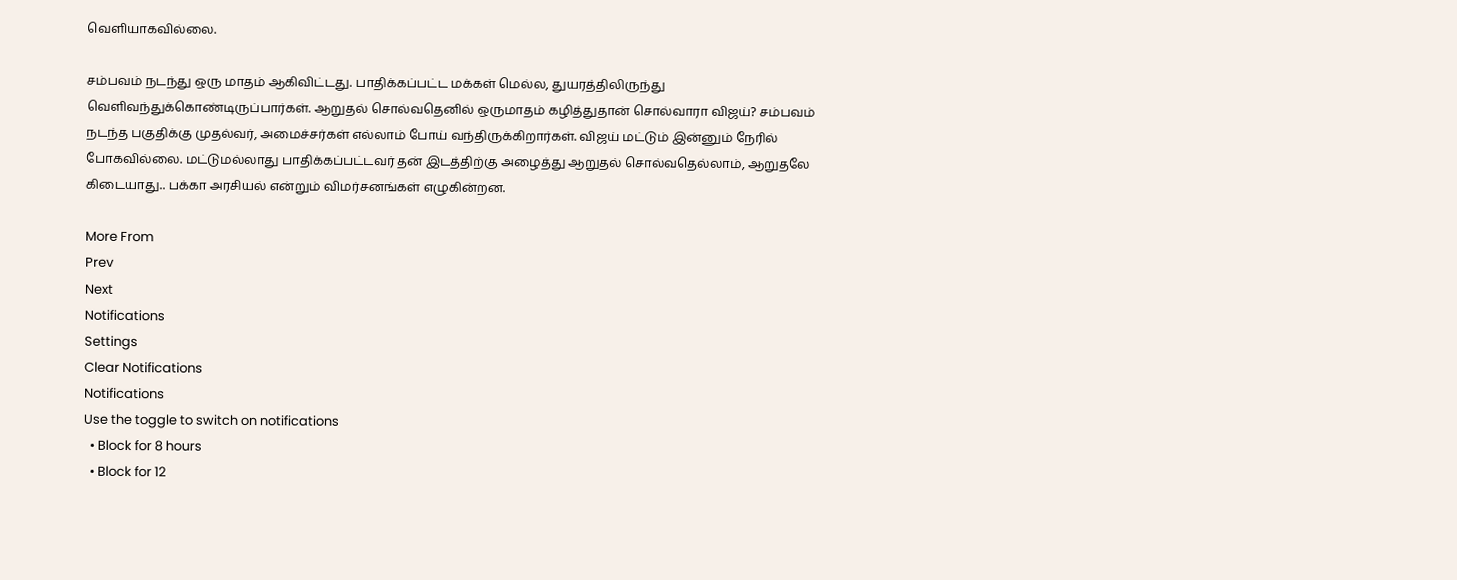வெளியாகவில்லை.

சம்பவம் நடந்து ஒரு மாதம் ஆகிவிட்டது. பாதிக்கப்பட்ட மக்கள் மெல்ல, துயரத்திலிருந்து வெளிவந்துக்கொண்டிருப்பார்கள். ஆறுதல் சொல்வதெனில் ஒருமாதம் கழித்துதான் சொல்வாரா விஜய்? சம்பவம் நடந்த பகுதிக்கு முதல்வர், அமைச்சர்கள் எல்லாம் போய் வந்திருக்கிறார்கள். விஜய் மட்டும் இன்னும் நேரில் போகவில்லை. மட்டுமல்லாது பாதிக்கப்பட்டவர் தன் இடத்திற்கு அழைத்து ஆறுதல் சொல்வதெல்லாம், ஆறுதலே கிடையாது.. பக்கா அரசியல் என்றும் விமர்சனங்கள் எழுகின்றன.

More From
Prev
Next
Notifications
Settings
Clear Notifications
Notifications
Use the toggle to switch on notifications
  • Block for 8 hours
  • Block for 12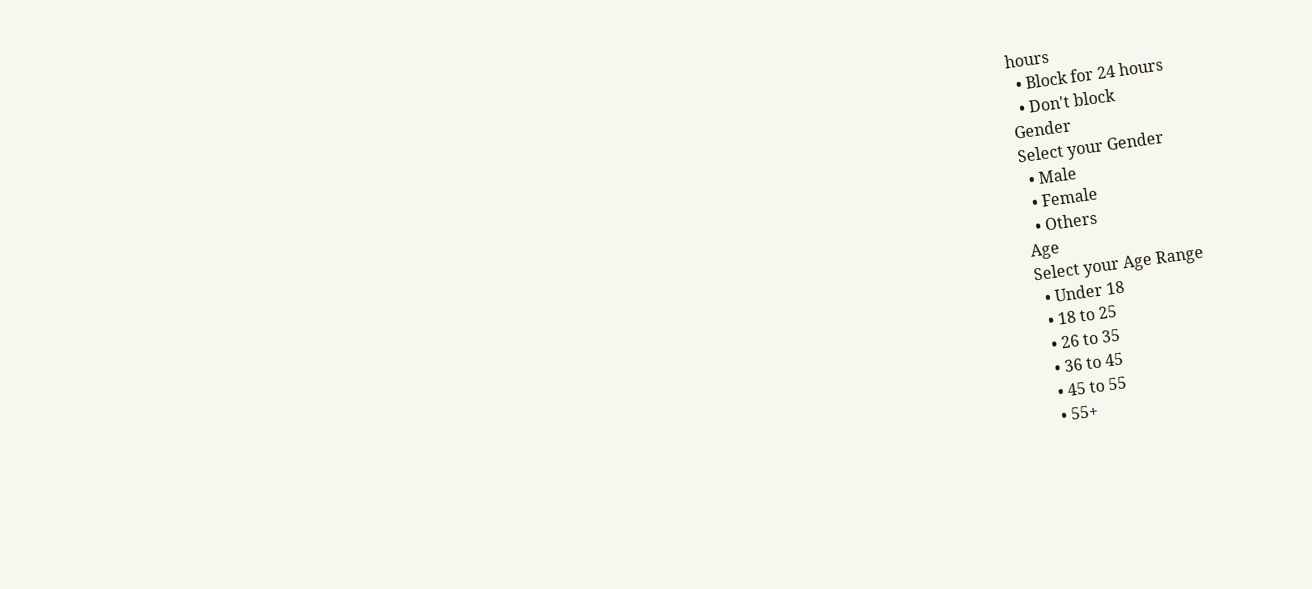hours
  • Block for 24 hours
  • Don't block
Gender
Select your Gender
  • Male
  • Female
  • Others
Age
Select your Age Range
  • Under 18
  • 18 to 25
  • 26 to 35
  • 36 to 45
  • 45 to 55
  • 55+